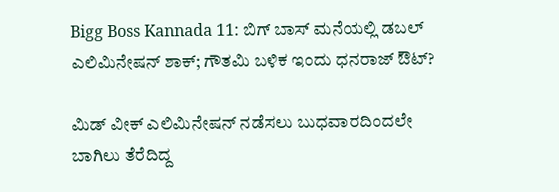Bigg Boss Kannada 11: ಬಿಗ್ ಬಾಸ್ ಮನೆಯಲ್ಲಿ ಡಬಲ್ ಎಲಿಮಿನೇಷನ್ ಶಾಕ್; ಗೌತಮಿ ಬಳಿಕ ಇಂದು ಧನರಾಜ್ ಔಟ್?

ಮಿಡ್ ವೀಕ್ ಎಲಿಮಿನೇಷನ್‌ ನಡೆಸಲು ಬುಧವಾರದಿಂದಲೇ ಬಾಗಿಲು ತೆರೆದಿದ್ದ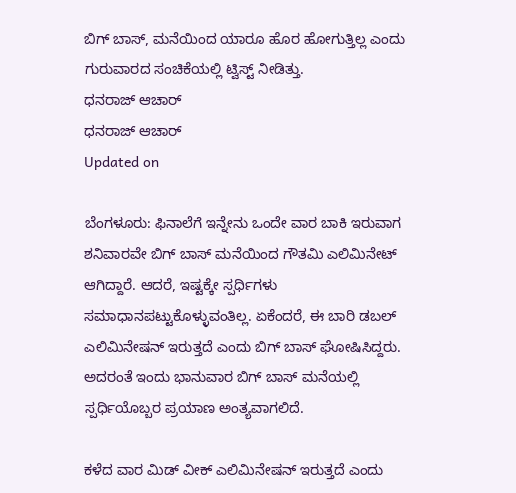ಬಿಗ್‌ ಬಾಸ್, ಮನೆಯಿಂದ ಯಾರೂ ಹೊರ ಹೋಗುತ್ತಿಲ್ಲ ಎಂದು ಗುರುವಾರದ ಸಂಚಿಕೆಯಲ್ಲಿ ಟ್ವಿಸ್ಟ್ ನೀಡಿತ್ತು.
ಧನರಾಜ್ ಆಚಾರ್
ಧನರಾಜ್ ಆಚಾರ್
Updated on

ಬೆಂಗಳೂರು: ಫಿನಾಲೆಗೆ ಇನ್ನೇನು ಒಂದೇ ವಾರ ಬಾಕಿ ಇರುವಾಗ ಶನಿವಾರವೇ ಬಿಗ್ ಬಾಸ್ ಮನೆಯಿಂದ ಗೌತಮಿ ಎಲಿಮಿನೇಟ್ ಆಗಿದ್ದಾರೆ. ಆದರೆ, ಇಷ್ಟಕ್ಕೇ ಸ್ಪರ್ಧಿಗಳು ಸಮಾಧಾನಪಟ್ಟುಕೊಳ್ಳುವಂತಿಲ್ಲ. ಏಕೆಂದರೆ, ಈ ಬಾರಿ ಡಬಲ್ ಎಲಿಮಿನೇಷನ್ ಇರುತ್ತದೆ ಎಂದು ಬಿಗ್ ಬಾಸ್ ಘೋಷಿಸಿದ್ದರು. ಅದರಂತೆ ಇಂದು ಭಾನುವಾರ ಬಿಗ್ ಬಾಸ್ ಮನೆಯಲ್ಲಿ ಸ್ಪರ್ಧಿಯೊಬ್ಬರ ಪ್ರಯಾಣ ಅಂತ್ಯವಾಗಲಿದೆ.

ಕಳೆದ ವಾರ ಮಿಡ್ ವೀಕ್ ಎಲಿಮಿನೇಷನ್ ಇರುತ್ತದೆ ಎಂದು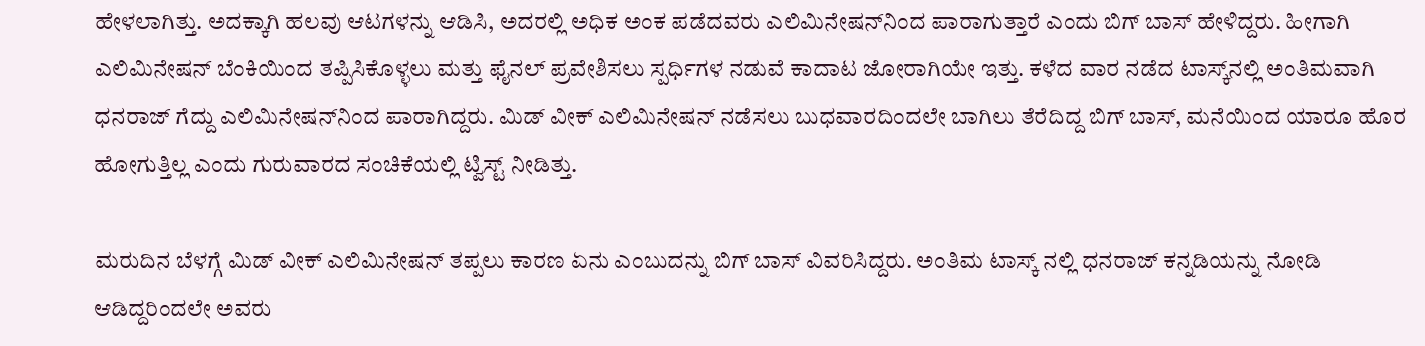ಹೇಳಲಾಗಿತ್ತು. ಅದಕ್ಕಾಗಿ ಹಲವು ಆಟಗಳನ್ನು ಆಡಿಸಿ, ಅದರಲ್ಲಿ ಅಧಿಕ ಅಂಕ ಪಡೆದವರು ಎಲಿಮಿನೇಷನ್‌ನಿಂದ ಪಾರಾಗುತ್ತಾರೆ ಎಂದು ಬಿಗ್ ಬಾಸ್ ಹೇಳಿದ್ದರು. ಹೀಗಾಗಿ ಎಲಿಮಿನೇಷನ್ ಬೆಂಕಿಯಿಂದ ತಪ್ಪಿಸಿಕೊಳ್ಳಲು ಮತ್ತು ಫೈನಲ್‌ ಪ್ರವೇಶಿಸಲು ಸ್ಪರ್ಧಿಗಳ ನಡುವೆ ಕಾದಾಟ ಜೋರಾಗಿಯೇ ಇತ್ತು. ಕಳೆದ ವಾರ ನಡೆದ ಟಾಸ್ಕ್‌ನಲ್ಲಿ ಅಂತಿಮವಾಗಿ ಧನರಾಜ್‌ ಗೆದ್ದು ಎಲಿಮಿನೇಷನ್‌ನಿಂದ ಪಾರಾಗಿದ್ದರು. ಮಿಡ್ ವೀಕ್ ಎಲಿಮಿನೇಷನ್‌ ನಡೆಸಲು ಬುಧವಾರದಿಂದಲೇ ಬಾಗಿಲು ತೆರೆದಿದ್ದ ಬಿಗ್‌ ಬಾಸ್, ಮನೆಯಿಂದ ಯಾರೂ ಹೊರ ಹೋಗುತ್ತಿಲ್ಲ ಎಂದು ಗುರುವಾರದ ಸಂಚಿಕೆಯಲ್ಲಿ ಟ್ವಿಸ್ಟ್ ನೀಡಿತ್ತು.

ಮರುದಿನ ಬೆಳಗ್ಗೆ ಮಿಡ್ ವೀಕ್ ಎಲಿಮಿನೇಷನ್ ತಪ್ಪಲು ಕಾರಣ ಏನು ಎಂಬುದನ್ನು ಬಿಗ್ ಬಾಸ್ ವಿವರಿಸಿದ್ದರು. ಅಂತಿಮ ಟಾಸ್ಕ್ ನಲ್ಲಿ ಧನರಾಜ್ ಕನ್ನಡಿಯನ್ನು ನೋಡಿ ಆಡಿದ್ದರಿಂದಲೇ ಅವರು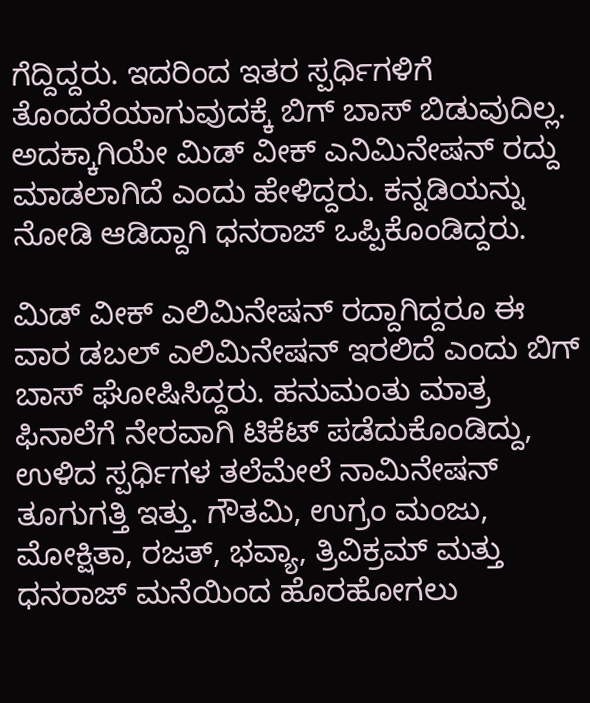ಗೆದ್ದಿದ್ದರು. ಇದರಿಂದ ಇತರ ಸ್ಪರ್ಧಿಗಳಿಗೆ ತೊಂದರೆಯಾಗುವುದಕ್ಕೆ ಬಿಗ್ ಬಾಸ್ ಬಿಡುವುದಿಲ್ಲ. ಅದಕ್ಕಾಗಿಯೇ ಮಿಡ್ ವೀಕ್ ಎನಿಮಿನೇಷನ್ ರದ್ದು ಮಾಡಲಾಗಿದೆ ಎಂದು ಹೇಳಿದ್ದರು. ಕನ್ನಡಿಯನ್ನು ನೋಡಿ ಆಡಿದ್ದಾಗಿ ಧನರಾಜ್ ಒಪ್ಪಿಕೊಂಡಿದ್ದರು.

ಮಿಡ್ ವೀಕ್ ಎಲಿಮಿನೇಷನ್ ರದ್ದಾಗಿದ್ದರೂ ಈ ವಾರ ಡಬಲ್ ಎಲಿಮಿನೇಷನ್ ಇರಲಿದೆ ಎಂದು ಬಿಗ್ ಬಾಸ್ ಘೋಷಿಸಿದ್ದರು. ಹನುಮಂತು ಮಾತ್ರ ಫಿನಾಲೆಗೆ ನೇರವಾಗಿ ಟಿಕೆಟ್‌ ಪಡೆದುಕೊಂಡಿದ್ದು, ಉಳಿದ ಸ್ಪರ್ಧಿಗಳ ತಲೆಮೇಲೆ ನಾಮಿನೇಷನ್ ತೂಗುಗತ್ತಿ ಇತ್ತು. ಗೌತಮಿ, ಉಗ್ರಂ ಮಂಜು, ಮೋಕ್ಷಿತಾ, ರಜತ್, ಭವ್ಯಾ, ತ್ರಿವಿಕ್ರಮ್ ಮತ್ತು ಧನರಾಜ್ ಮನೆಯಿಂದ ಹೊರಹೋಗಲು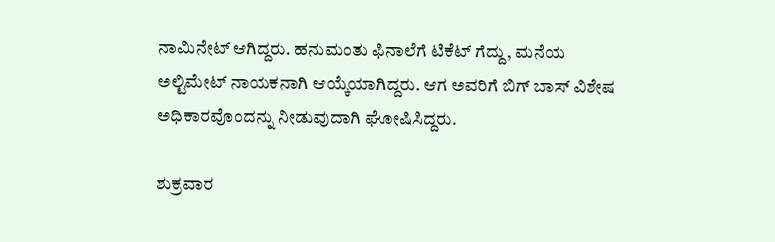ನಾಮಿನೇಟ್ ಆಗಿದ್ದರು. ಹನುಮಂತು ಫಿನಾಲೆಗೆ ಟಿಕೆಟ್ ಗೆದ್ದು, ಮನೆಯ ಅಲ್ಟಿಮೇಟ್ ನಾಯಕನಾಗಿ ಆಯ್ಕೆಯಾಗಿದ್ದರು. ಆಗ ಅವರಿಗೆ ಬಿಗ್ ಬಾಸ್ ವಿಶೇಷ ಅಧಿಕಾರವೊಂದನ್ನು ನೀಡುವುದಾಗಿ ಘೋಷಿಸಿದ್ದರು.

ಶುಕ್ರವಾರ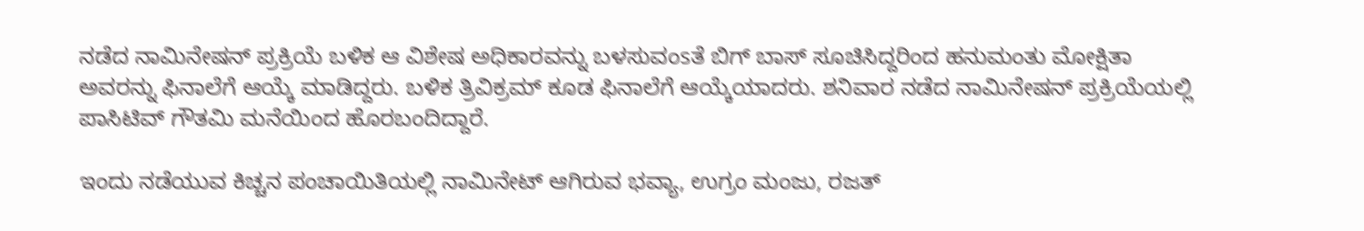ನಡೆದ ನಾಮಿನೇಷನ್ ಪ್ರಕ್ರಿಯೆ ಬಳಿಕ ಆ ವಿಶೇಷ ಅಧಿಕಾರವನ್ನು ಬಳಸುವಂsತೆ ಬಿಗ್ ಬಾಸ್ ಸೂಚಿಸಿದ್ದರಿಂದ ಹನುಮಂತು ಮೋಕ್ಷಿತಾ ಅವರನ್ನು ಫಿನಾಲೆಗೆ ಆಯ್ಕೆ ಮಾಡಿದ್ದರು. ಬಳಿಕ ತ್ರಿವಿಕ್ರಮ್ ಕೂಡ ಫಿನಾಲೆಗೆ ಆಯ್ಕೆಯಾದರು. ಶನಿವಾರ ನಡೆದ ನಾಮಿನೇಷನ್ ಪ್ರಕ್ರಿಯೆಯಲ್ಲಿ ಪಾಸಿಟಿವ್ ಗೌತಮಿ ಮನೆಯಿಂದ ಹೊರಬಂದಿದ್ದಾರೆ.

ಇಂದು ನಡೆಯುವ ಕಿಚ್ಚನ ಪಂಚಾಯಿತಿಯಲ್ಲಿ ನಾಮಿನೇಟ್ ಆಗಿರುವ ಭವ್ಯಾ, ಉಗ್ರಂ ಮಂಜು, ರಜತ್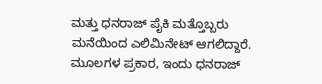ಮತ್ತು ಧನರಾಜ್ ಪೈಕಿ ಮತ್ತೊಬ್ಬರು ಮನೆಯಿಂದ ಎಲಿಮಿನೇಟ್ ಆಗಲಿದ್ದಾರೆ. ಮೂಲಗಳ ಪ್ರಕಾರ, ಇಂದು ಧನರಾಜ್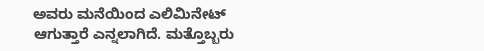ಅವರು ಮನೆಯಿಂದ ಎಲಿಮಿನೇಟ್ ಆಗುತ್ತಾರೆ ಎನ್ನಲಾಗಿದೆ. ಮತ್ತೊಬ್ಬರು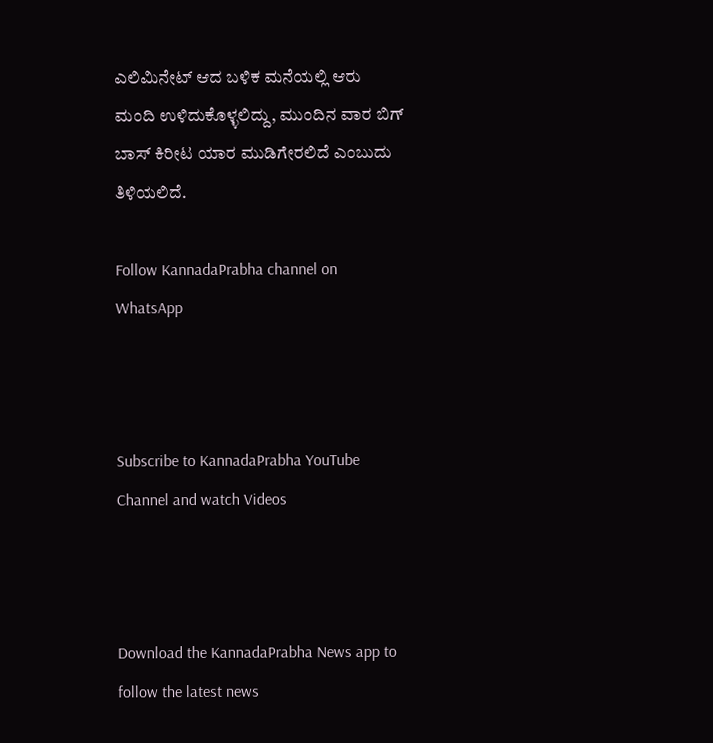ಎಲಿಮಿನೇಟ್ ಆದ ಬಳಿಕ ಮನೆಯಲ್ಲಿ ಆರು ಮಂದಿ ಉಳಿದುಕೊಳ್ಳಲಿದ್ದು, ಮುಂದಿನ ವಾರ ಬಿಗ್ ಬಾಸ್ ಕಿರೀಟ ಯಾರ ಮುಡಿಗೇರಲಿದೆ ಎಂಬುದು ತಿಳಿಯಲಿದೆ.

Follow KannadaPrabha channel on WhatsApp



Subscribe to KannadaPrabha YouTube Channel and watch Videos



Download the KannadaPrabha News app to follow the latest news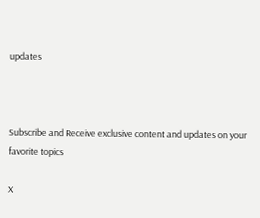updates



Subscribe and Receive exclusive content and updates on your favorite topics

X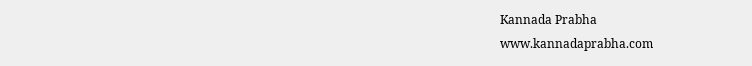Kannada Prabha
www.kannadaprabha.com